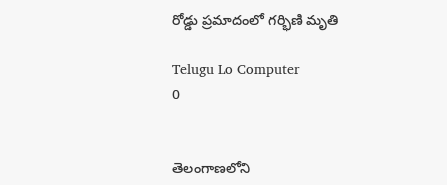రోడ్డు ప్రమాదంలో గర్భిణి మృతి

Telugu Lo Computer
0


తెలంగాణలోని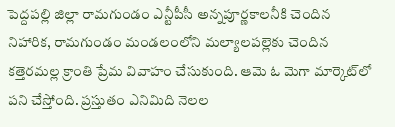పెద్దపల్లి జిల్లా రామగుండం ఎన్టీపీసీ అన్నపూర్ణకాలనీకి చెందిన నిహారిక, రామగుండం మండలంలోని మల్యాలపల్లెకు చెందిన కత్తెరమల్ల క్రాంతి ప్రేమ వివాహం చేసుకుంది. ఆమె ఓ మెగా మార్కెట్‌లో పని చేస్తోంది. ప్రస్తుతం ఎనిమిది నెలల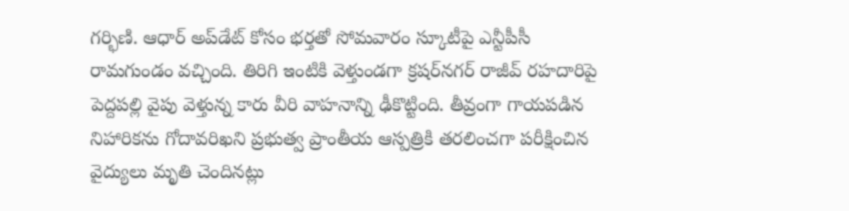గర్భిణి. ఆధార్‌ అప్‌డేట్‌ కోసం భర్తతో సోమవారం స్కూటీపై ఎన్టీపీసీ రామగుండం వచ్చింది. తిరిగి ఇంటికి వెళ్తుండగా క్రషర్‌నగర్‌ రాజీవ్‌ రహదారిపై పెద్దపల్లి వైపు వెళ్తున్న కారు వీరి వాహనాన్ని ఢీకొట్టింది. తీవ్రంగా గాయపడిన నిహారికను గోదావరిఖని ప్రభుత్వ ప్రాంతీయ ఆస్పత్రికి తరలించగా పరీక్షించిన వైద్యులు మృతి చెందినట్లు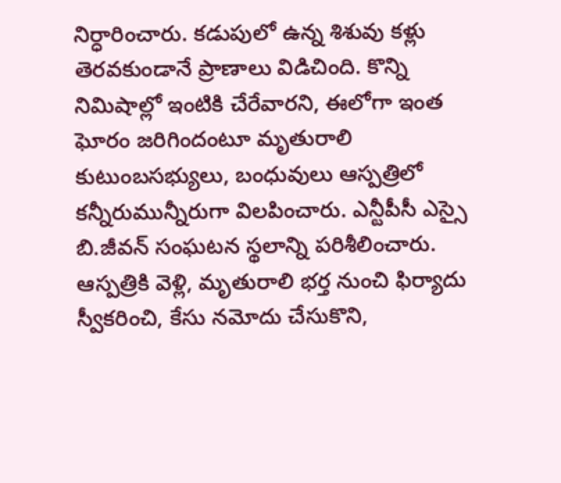నిర్ధారించారు. కడుపులో ఉన్న శిశువు కళ్లు తెరవకుండానే ప్రాణాలు విడిచింది. కొన్ని నిమిషాల్లో ఇంటికి చేరేవారని, ఈలోగా ఇంత ఘోరం జరిగిందంటూ మృతురాలి కుటుంబసభ్యులు, బంధువులు ఆస్పత్రిలో కన్నీరుమున్నీరుగా విలపించారు. ఎన్టీపీసీ ఎస్సై బి.జీవన్‌ సంఘటన స్థలాన్ని పరిశీలించారు. ఆస్పత్రికి వెళ్లి, మృతురాలి భర్త నుంచి ఫిర్యాదు స్వీకరించి, కేసు నమోదు చేసుకొని,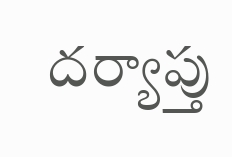దర్యాప్తు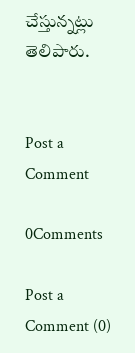చేస్తున్నట్లు తెలిపారు.


Post a Comment

0Comments

Post a Comment (0)